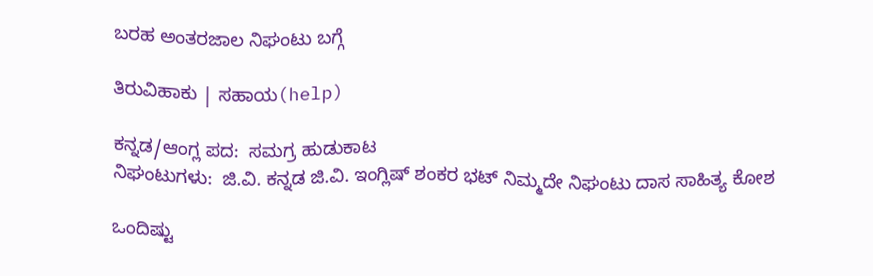ಬರಹ ಅಂತರಜಾಲ ನಿಘಂಟು ಬಗ್ಗೆ

ತಿರುವಿಹಾಕು | ಸಹಾಯ(help)

ಕನ್ನಡ/ಆಂಗ್ಲ ಪದ:  ಸಮಗ್ರ ಹುಡುಕಾಟ
ನಿಘಂಟುಗಳು:  ಜಿ.ವಿ. ಕನ್ನಡ ಜಿ.ವಿ. ಇಂಗ್ಲಿಷ್ ಶಂಕರ ಭಟ್ ನಿಮ್ಮದೇ ನಿಘಂಟು ದಾಸ ಸಾಹಿತ್ಯ ಕೋಶ

ಒಂದಿಷ್ಟು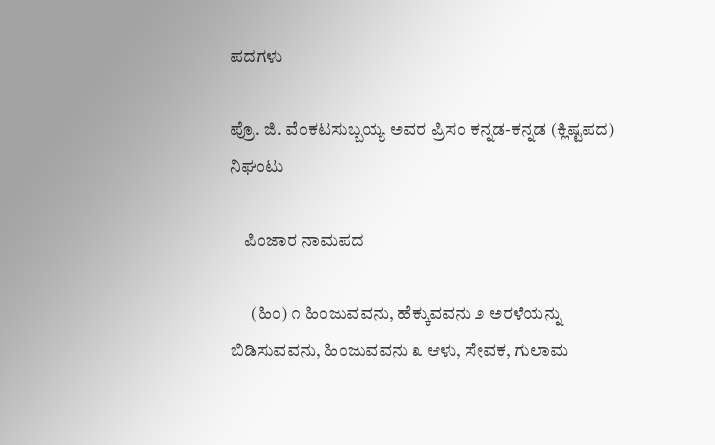ಪದಗಳು

ಪ್ರೊ. ಜಿ. ವೆಂಕಟಸುಬ್ಬಯ್ಯ ಅವರ ಪ್ರಿಸಂ ಕನ್ನಡ-ಕನ್ನಡ (ಕ್ಲಿಷ್ಟಪದ) ನಿಘಂಟು

    ಪಿಂಜಾರ ನಾಮಪದ

      (ಹಿಂ) ೧ ಹಿಂಜುವವನು, ಹೆಕ್ಕುವವನು ೨ ಅರಳೆಯನ್ನು ಬಿಡಿಸುವವನು, ಹಿಂಜುವವನು ೩ ಆಳು, ಸೇವಕ, ಗುಲಾಮ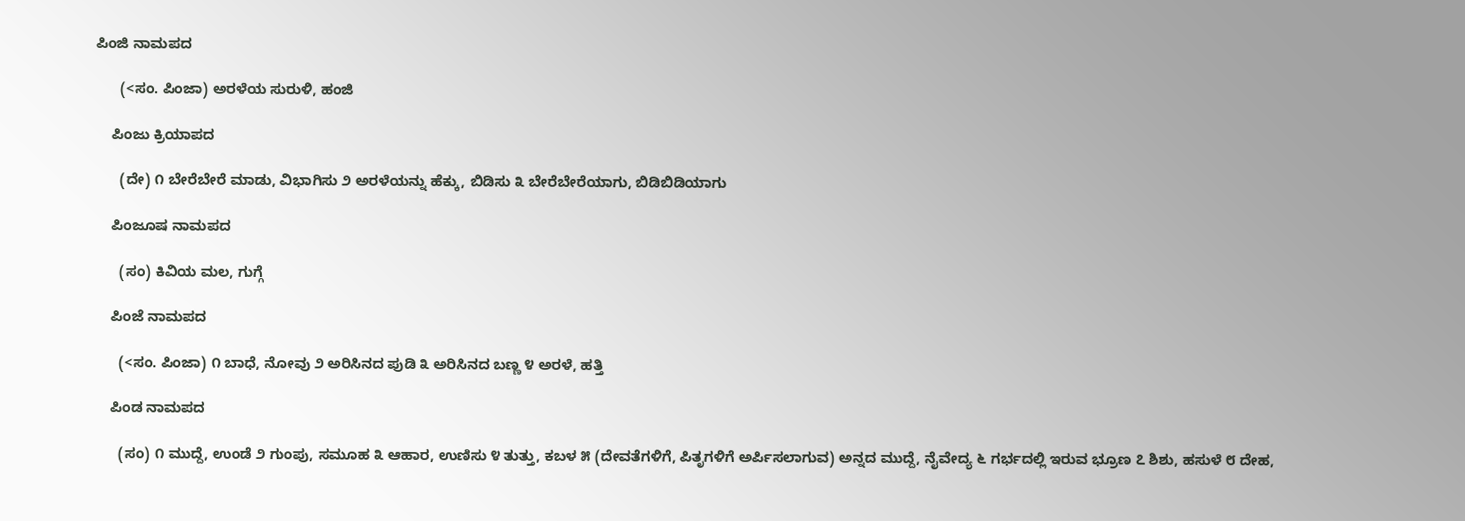ಪಿಂಜಿ ನಾಮಪದ

      (<ಸಂ. ಪಿಂಜಾ) ಅರಳೆಯ ಸುರುಳಿ, ಹಂಜಿ

    ಪಿಂಜು ಕ್ರಿಯಾಪದ

      (ದೇ) ೧ ಬೇರೆಬೇರೆ ಮಾಡು, ವಿಭಾಗಿಸು ೨ ಅರಳೆಯನ್ನು ಹೆಕ್ಕು, ಬಿಡಿಸು ೩ ಬೇರೆಬೇರೆಯಾಗು, ಬಿಡಿಬಿಡಿಯಾಗು

    ಪಿಂಜೂಷ ನಾಮಪದ

      (ಸಂ) ಕಿವಿಯ ಮಲ, ಗುಗ್ಗೆ

    ಪಿಂಜೆ ನಾಮಪದ

      (<ಸಂ. ಪಿಂಜಾ) ೧ ಬಾಧೆ, ನೋವು ೨ ಅರಿಸಿನದ ಪುಡಿ ೩ ಅರಿಸಿನದ ಬಣ್ಣ ೪ ಅರಳೆ, ಹತ್ತಿ

    ಪಿಂಡ ನಾಮಪದ

      (ಸಂ) ೧ ಮುದ್ದೆ, ಉಂಡೆ ೨ ಗುಂಪು, ಸಮೂಹ ೩ ಆಹಾರ, ಉಣಿಸು ೪ ತುತ್ತು, ಕಬಳ ೫ (ದೇವತೆಗಳಿಗೆ, ಪಿತೃಗಳಿಗೆ ಅರ್ಪಿಸಲಾಗುವ) ಅನ್ನದ ಮುದ್ದೆ, ನೈವೇದ್ಯ ೬ ಗರ್ಭದಲ್ಲಿ ಇರುವ ಭ್ರೂಣ ೭ ಶಿಶು, ಹಸುಳೆ ೮ ದೇಹ,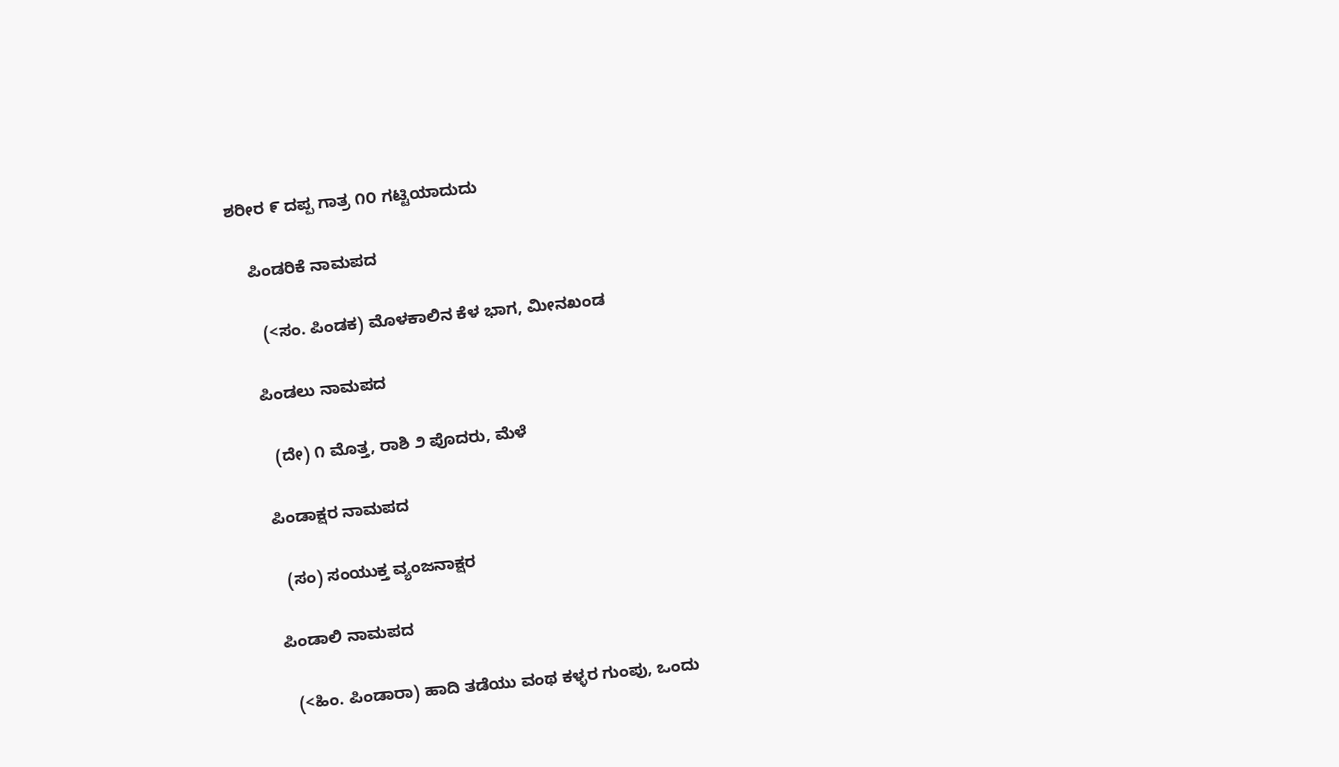ಶರೀರ ೯ ದಪ್ಪ ಗಾತ್ರ ೧೦ ಗಟ್ಟಿಯಾದುದು

    ಪಿಂಡರಿಕೆ ನಾಮಪದ

      (<ಸಂ. ಪಿಂಡಕ) ಮೊಳಕಾಲಿನ ಕೆಳ ಭಾಗ, ಮೀನಖಂಡ

    ಪಿಂಡಲು ನಾಮಪದ

      (ದೇ) ೧ ಮೊತ್ತ, ರಾಶಿ ೨ ಪೊದರು, ಮೆಳೆ

    ಪಿಂಡಾಕ್ಷರ ನಾಮಪದ

      (ಸಂ) ಸಂಯುಕ್ತ ವ್ಯಂಜನಾಕ್ಷರ

    ಪಿಂಡಾಲಿ ನಾಮಪದ

      (<ಹಿಂ. ಪಿಂಡಾರಾ) ಹಾದಿ ತಡೆಯು ವಂಥ ಕಳ್ಳರ ಗುಂಪು, ಒಂದು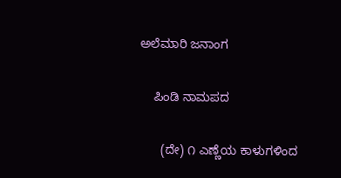ಅಲೆಮಾರಿ ಜನಾಂಗ

    ಪಿಂಡಿ ನಾಮಪದ

      (ದೇ) ೧ ಎಣ್ಣೆಯ ಕಾಳುಗಳಿಂದ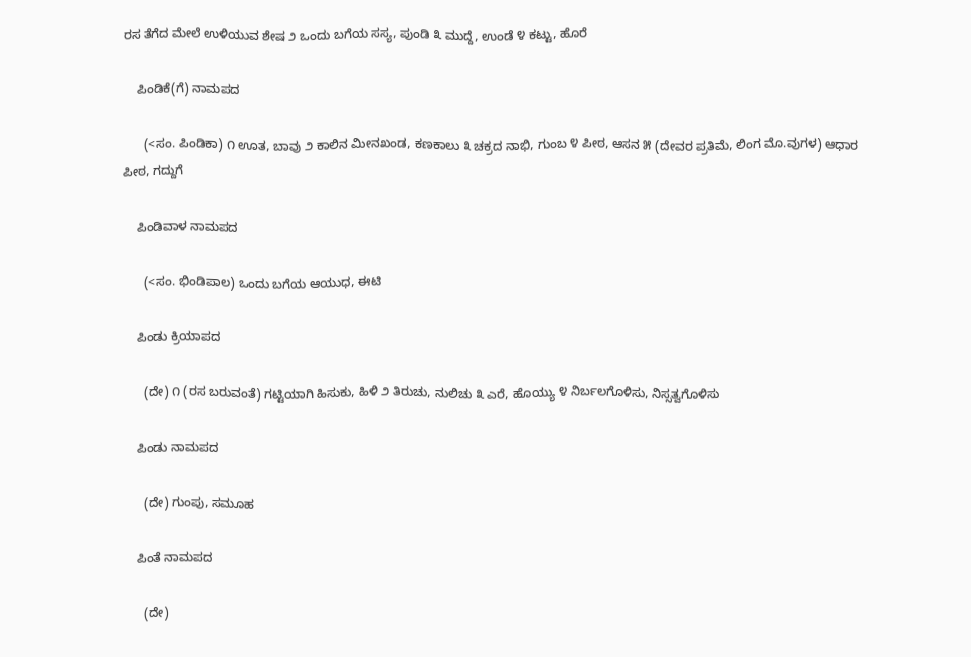ರಸ ತೆಗೆದ ಮೇಲೆ ಉಳಿಯುವ ಶೇಷ ೨ ಒಂದು ಬಗೆಯ ಸಸ್ಯ, ಪುಂಡಿ ೩ ಮುದ್ದೆ, ಉಂಡೆ ೪ ಕಟ್ಟು, ಹೊರೆ

    ಪಿಂಡಿಕೆ(ಗೆ) ನಾಮಪದ

      (<ಸಂ. ಪಿಂಡಿಕಾ) ೧ ಊತ, ಬಾವು ೨ ಕಾಲಿನ ಮೀನಖಂಡ, ಕಣಕಾಲು ೩ ಚಕ್ರದ ನಾಭಿ, ಗುಂಬ ೪ ಪೀಠ, ಆಸನ ೫ (ದೇವರ ಪ್ರತಿಮೆ, ಲಿಂಗ ಮೊ.ವುಗಳ) ಆಧಾರ ಪೀಠ, ಗದ್ದುಗೆ

    ಪಿಂಡಿವಾಳ ನಾಮಪದ

      (<ಸಂ. ಭಿಂಡಿಪಾಲ) ಒಂದು ಬಗೆಯ ಆಯುಧ, ಈಟಿ

    ಪಿಂಡು ಕ್ರಿಯಾಪದ

      (ದೇ) ೧ (ರಸ ಬರುವಂತೆ) ಗಟ್ಟಿಯಾಗಿ ಹಿಸುಕು, ಹಿಳಿ ೨ ತಿರುಚು, ನುಲಿಚು ೩ ಎರೆ, ಹೊಯ್ಯು ೪ ನಿರ್ಬಲಗೊಳಿಸು, ನಿಸ್ಸತ್ವಗೊಳಿಸು

    ಪಿಂಡು ನಾಮಪದ

      (ದೇ) ಗುಂಪು, ಸಮೂಹ

    ಪಿಂತೆ ನಾಮಪದ

      (ದೇ)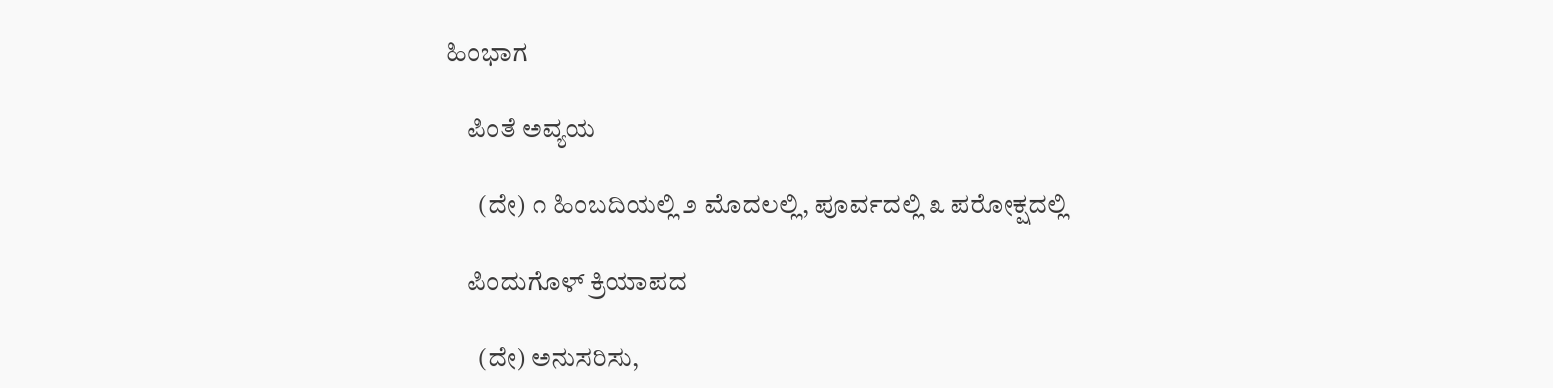ಹಿಂಭಾಗ

    ಪಿಂತೆ ಅವ್ಯಯ

      (ದೇ) ೧ ಹಿಂಬದಿಯಲ್ಲಿ ೨ ಮೊದಲಲ್ಲಿ, ಪೂರ್ವದಲ್ಲಿ ೩ ಪರೋಕ್ಷದಲ್ಲಿ

    ಪಿಂದುಗೊಳ್ ಕ್ರಿಯಾಪದ

      (ದೇ) ಅನುಸರಿಸು,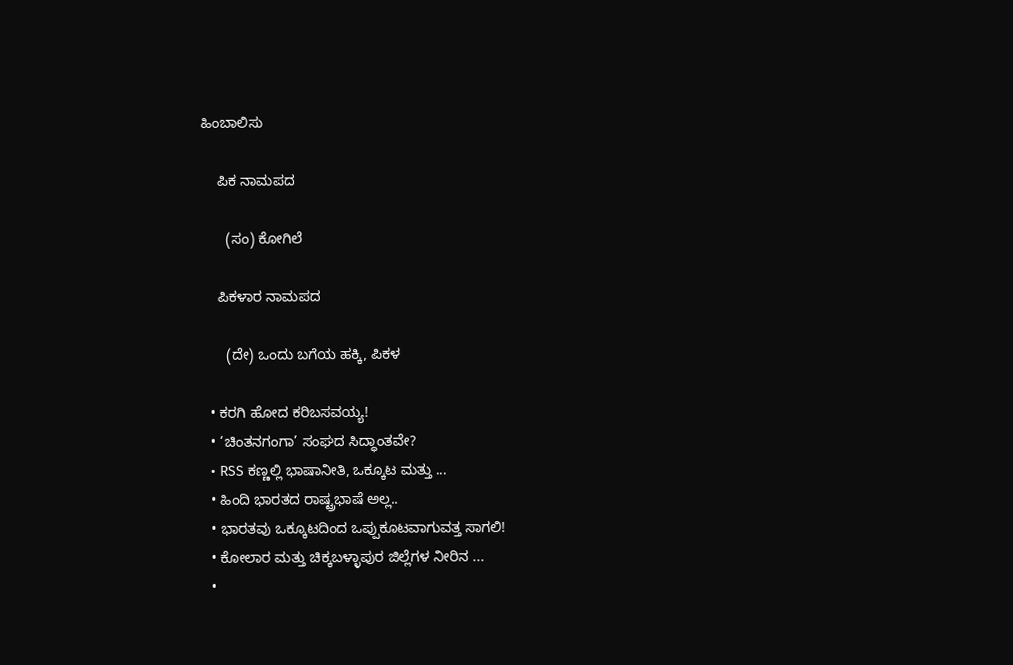ಹಿಂಬಾಲಿಸು

    ಪಿಕ ನಾಮಪದ

      (ಸಂ) ಕೋಗಿಲೆ

    ಪಿಕಳಾರ ನಾಮಪದ

      (ದೇ) ಒಂದು ಬಗೆಯ ಹಕ್ಕಿ, ಪಿಕಳ

  • ಕರಗಿ ಹೋದ ಕರಿಬಸವಯ್ಯ!
  • ‘ಚಿಂತನಗಂಗಾ’ ಸಂಘದ ಸಿದ್ಧಾಂತವೇ?
  • RSS ಕಣ್ಣಲ್ಲಿ ಭಾಷಾನೀತಿ, ಒಕ್ಕೂಟ ಮತ್ತು ...
  • ಹಿಂದಿ ಭಾರತದ ರಾಷ್ಟ್ರಭಾಷೆ ಅಲ್ಲ..
  • ಭಾರತವು ಒಕ್ಕೂಟದಿಂದ ಒಪ್ಪುಕೂಟವಾಗುವತ್ತ ಸಾಗಲಿ!
  • ಕೋಲಾರ ಮತ್ತು ಚಿಕ್ಕಬಳ್ಳಾಪುರ ಜಿಲ್ಲೆಗಳ ನೀರಿನ ...
  •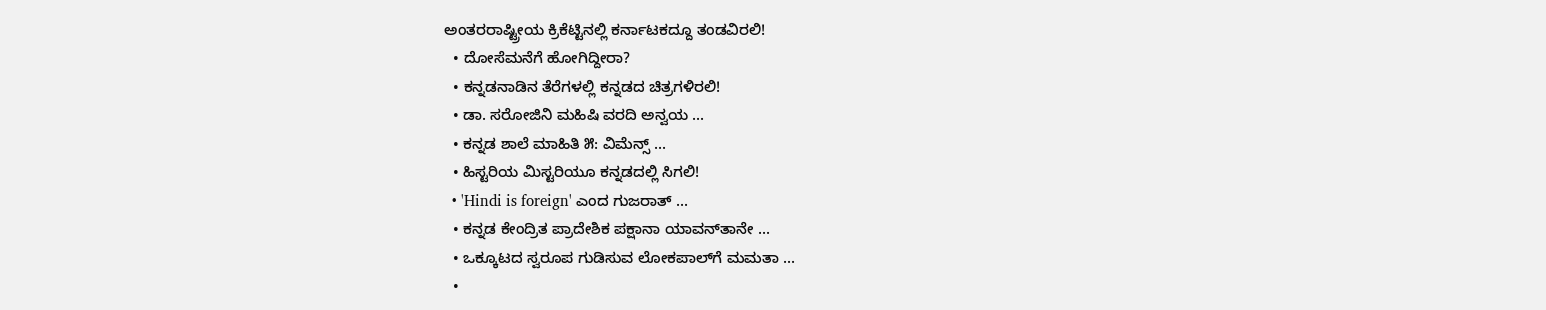ಅಂತರರಾಷ್ಟ್ರೀಯ ಕ್ರಿಕೆಟ್ಟಿನಲ್ಲಿ ಕರ್ನಾಟಕದ್ದೂ ತಂಡವಿರಲಿ!
  • ದೋಸೆಮನೆಗೆ ಹೋಗಿದ್ದೀರಾ?
  • ಕನ್ನಡನಾಡಿನ ತೆರೆಗಳಲ್ಲಿ ಕನ್ನಡದ ಚಿತ್ರಗಳಿರಲಿ!
  • ಡಾ. ಸರೋಜಿನಿ ಮಹಿಷಿ ವರದಿ ಅನ್ವಯ ...
  • ಕನ್ನಡ ಶಾಲೆ ಮಾಹಿತಿ ೫: ವಿಮೆನ್ಸ್ ...
  • ಹಿಸ್ಟರಿಯ ಮಿಸ್ಟರಿಯೂ ಕನ್ನಡದಲ್ಲಿ ಸಿಗಲಿ!
  • 'Hindi is foreign' ಎಂದ ಗುಜರಾತ್ ...
  • ಕನ್ನಡ ಕೇಂದ್ರಿತ ಪ್ರಾದೇಶಿಕ ಪಕ್ಷಾನಾ ಯಾವನ್‍ತಾನೇ ...
  • ಒಕ್ಕೂಟದ ಸ್ವರೂಪ ಗುಡಿಸುವ ಲೋಕಪಾಲ್‍ಗೆ ಮಮತಾ ...
  •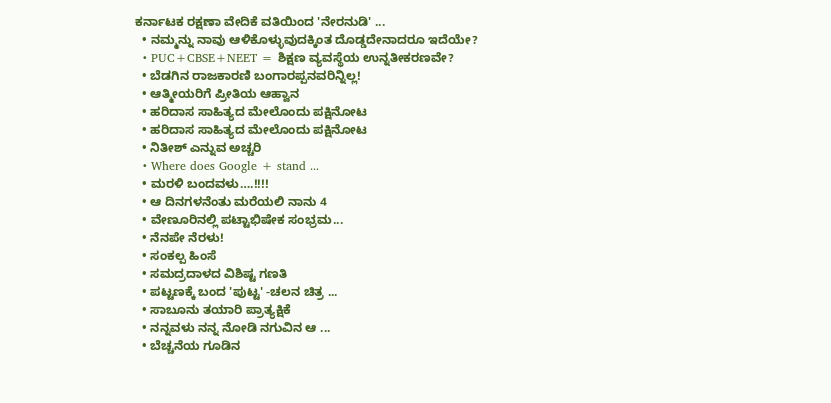ಕರ್ನಾಟಕ ರಕ್ಷಣಾ ವೇದಿಕೆ ವತಿಯಿಂದ 'ನೇರನುಡಿ' ...
  • ನಮ್ಮನ್ನು ನಾವು ಆಳಿಕೊಳ್ಳುವುದಕ್ಕಿಂತ ದೊಡ್ಡದೇನಾದರೂ ಇದೆಯೇ?
  • PUC+CBSE+NEET = ಶಿಕ್ಷಣ ವ್ಯವಸ್ಥೆಯ ಉನ್ನತೀಕರಣವೇ?
  • ಬೆಡಗಿನ ರಾಜಕಾರಣಿ ಬಂಗಾರಪ್ಪನವರಿನ್ನಿಲ್ಲ!
  • ಆತ್ಮೀಯರಿಗೆ ಪ್ರೀತಿಯ ಆಹ್ವಾನ
  • ಹರಿದಾಸ ಸಾಹಿತ್ಯದ ಮೇಲೊಂದು ಪಕ್ಷಿನೋಟ
  • ಹರಿದಾಸ ಸಾಹಿತ್ಯದ ಮೇಲೊಂದು ಪಕ್ಷಿನೋಟ
  • ನಿತೀಶ್ ಎನ್ನುವ ಅಚ್ಚರಿ
  • Where does Google + stand ...
  • ಮರಳಿ ಬಂದವಳು….!!!!
  • ಆ ದಿನಗಳನೆಂತು ಮರೆಯಲಿ ನಾನು 4
  • ವೇಣೂರಿನಲ್ಲಿ ಪಟ್ಟಾಭಿಷೇಕ ಸಂಭ್ರಮ...
  • ನೆನಪೇ ನೆರಳು!
  • ಸಂಕಲ್ಪ ಹಿಂಸೆ
  • ಸಮದ್ರದಾಳದ ವಿಶಿಷ್ಟ ಗಣತಿ
  • ಪಟ್ಟಣಕ್ಕೆ ಬಂದ 'ಪುಟ್ಟ' -ಚಲನ ಚಿತ್ರ ...
  • ಸಾಬೂನು ತಯಾರಿ ಪ್ರಾತ್ಯಕ್ಷಿಕೆ
  • ನನ್ನವಳು ನನ್ನ ನೋಡಿ ನಗುವಿನ ಆ ...
  • ಬೆಚ್ಚನೆಯ ಗೂಡಿನ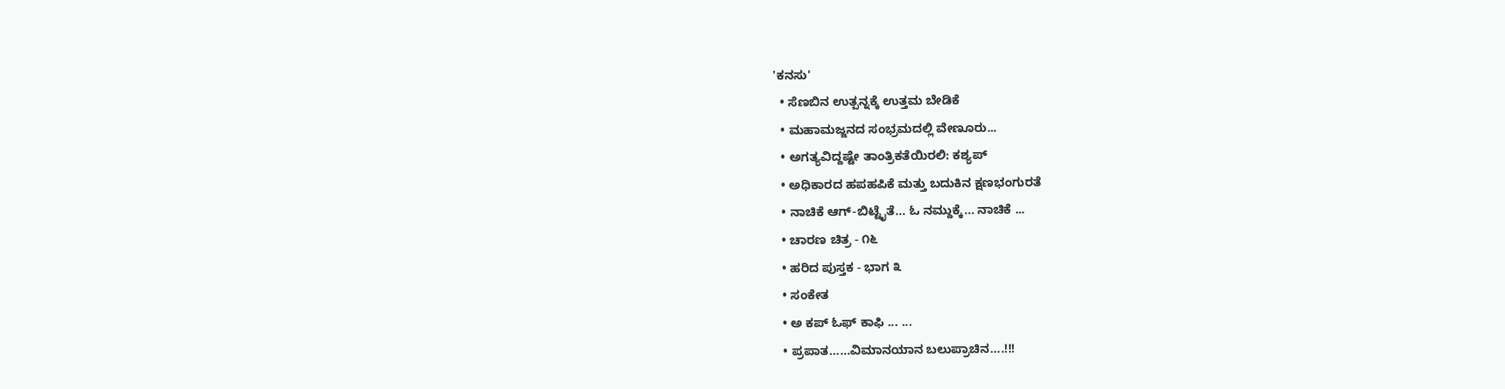'ಕನಸು'
  • ಸೆಣಬಿನ ಉತ್ಪನ್ನಕ್ಕೆ ಉತ್ತಮ ಬೇಡಿಕೆ
  • ಮಹಾಮಜ್ಜನದ ಸಂಭ್ರಮದಲ್ಲಿ ವೇಣೂರು...
  • ಅಗತ್ಯವಿದ್ದಷ್ಟೇ ತಾಂತ್ರಿಕತೆಯಿರಲಿ: ಕಶ್ಯಪ್
  • ಅಧಿಕಾರದ ಹಪಹಪಿಕೆ ಮತ್ತು ಬದುಕಿನ ಕ್ಷಣಭಂಗುರತೆ
  • ನಾಚಿಕೆ ಆಗ್-ಬಿಟ್ಟೈತೆ… ಓ ನಮ್ದುಕ್ಕೆ… ನಾಚಿಕೆ ...
  • ಚಾರಣ ಚಿತ್ರ - ೧೬
  • ಹರಿದ ಪುಸ್ತಕ - ಭಾಗ ೩
  • ಸಂಕೇತ
  • ಅ ಕಪ್ ಓಫ್ ಕಾಫಿ ... ...
  • ಪ್ರಪಾತ……ವಿಮಾನಯಾನ ಬಲುಪ್ರಾಚಿನ….!!!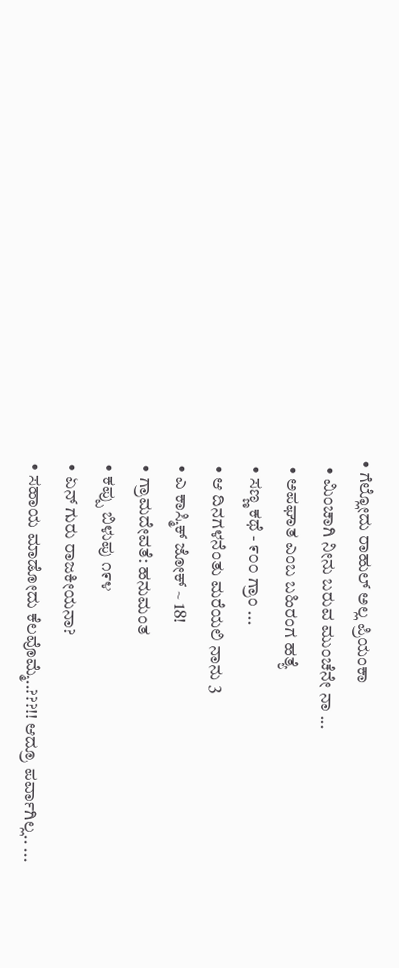• ಗೆಲ್ಲೋದು ರಾಹುಲ್ ಅಲ್ಲ ಪ್ರಿಯಂಕಾ
  • ಮಿಂಚಾಗಿ ನೀನು ಬರುವ ಮುಂಚೆನೇ ನಾ ...
  • ಅಪಘಾತ ಎಂಬ ಬಹಿರಂಗ ಹತ್ಯೆ
  • ಸಣ್ಣ ಕಥೆ - ೯೦೦ ಗ್ರಾಂ ...
  • ಆ ದಿನಗಳನೆಂತು ಮರೆಯಲಿ ನಾನು 3
  • ಎ ಕಾಸ್ಮಿಕ್ ಜೋಕ್ ~ 18!
  • ಗ್ರಾಮದೇವತೆ: ಹನುಮಂತ
  • ಕಪ್ಪು ಬಿಳುಪು ೧೯೪
  • ಏನ್ ಗುರು ರಾಜಕೀಯನಾ?
  • ಸಹಾಯ ಮಾಡೋದು ಕೆಲವೊಮ್ಮೆ..???!! ಆದ್ರೂ ಪರ್ವಾಗಿಲ್ಲ.. ...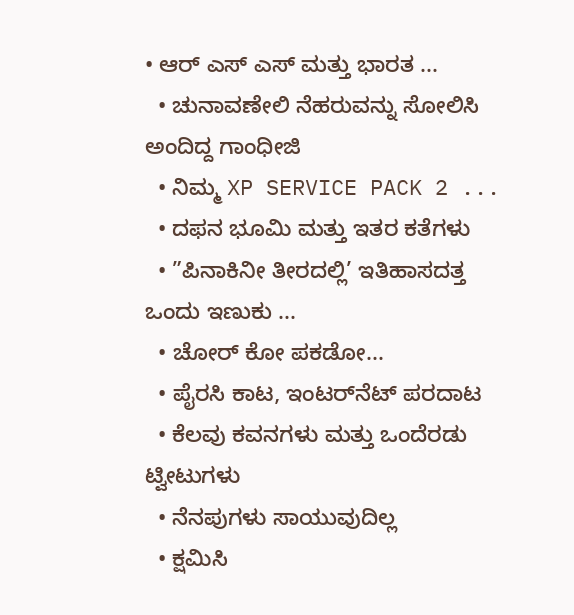• ಆರ್ ಎಸ್ ಎಸ್ ಮತ್ತು ಭಾರತ ...
  • ಚುನಾವಣೇಲಿ ನೆಹರುವನ್ನು ಸೋಲಿಸಿ ಅಂದಿದ್ದ ಗಾಂಧೀಜಿ
  • ನಿಮ್ಮ XP SERVICE PACK 2 ...
  • ದಫನ ಭೂಮಿ ಮತ್ತು ಇತರ ಕತೆಗಳು
  • ”ಪಿನಾಕಿನೀ ತೀರದಲ್ಲಿ’ ಇತಿಹಾಸದತ್ತ ಒಂದು ಇಣುಕು ...
  • ಚೋರ್ ಕೋ ಪಕಡೋ...
  • ಪೈರಸಿ ಕಾಟ, ಇಂಟರ್‌ನೆಟ್ ಪರದಾಟ
  • ಕೆಲವು ಕವನಗಳು ಮತ್ತು ಒಂದೆರಡು ಟ್ವೀಟುಗಳು
  • ನೆನಪುಗಳು ಸಾಯುವುದಿಲ್ಲ
  • ಕ್ಷಮಿಸಿ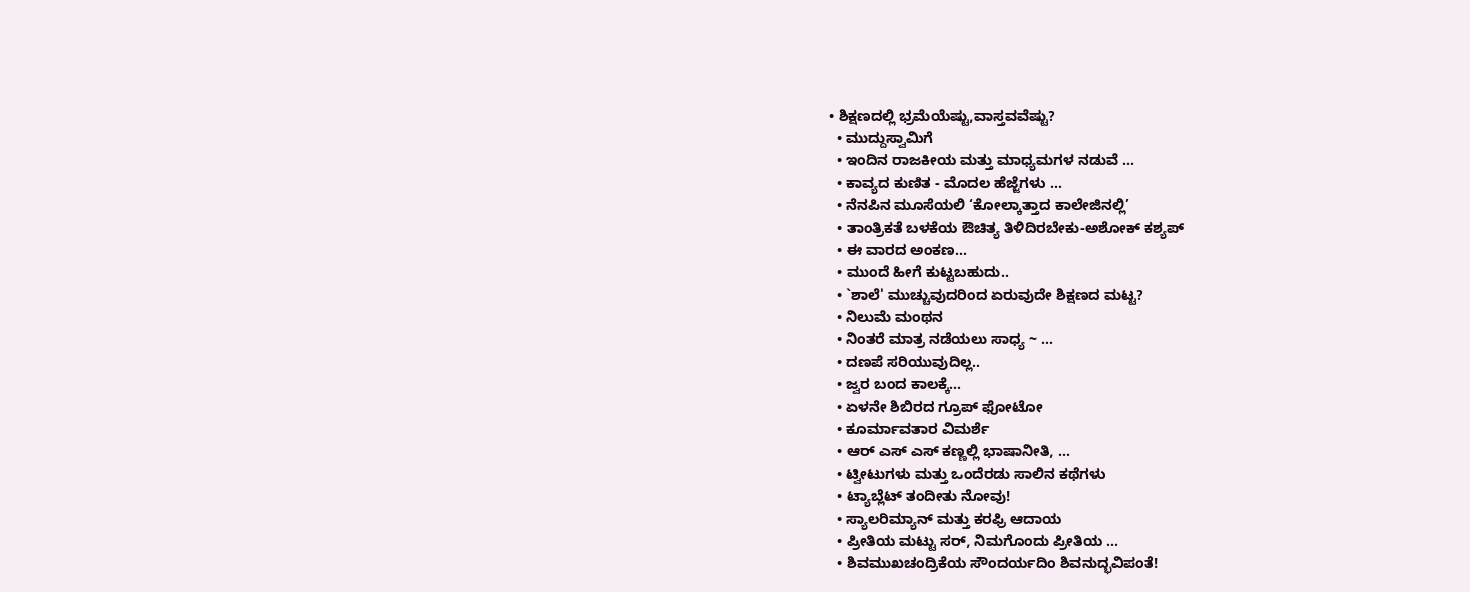• ಶಿಕ್ಷಣದಲ್ಲಿ ಭ್ರಮೆಯೆಷ್ಟು,ವಾಸ್ತವವೆಷ್ಟು?
  • ಮುದ್ದುಸ್ವಾಮಿಗೆ
  • ಇಂದಿನ ರಾಜಕೀಯ ಮತ್ತು ಮಾಧ್ಯಮಗಳ ನಡುವೆ ...
  • ಕಾವ್ಯದ ಕುಣಿತ - ಮೊದಲ ಹೆಜ್ಜೆಗಳು ...
  • ನೆನಪಿನ ಮೂಸೆಯಲಿ ‘ಕೋಲ್ಕಾತ್ತಾದ ಕಾಲೇಜಿನಲ್ಲಿ’
  • ತಾಂತ್ರಿಕತೆ ಬಳಕೆಯ ಔಚಿತ್ಯ ತಿಳಿದಿರಬೇಕು-ಅಶೋಕ್ ಕಶ್ಯಪ್
  • ಈ ವಾರದ ಅಂಕಣ...
  • ಮುಂದೆ ಹೀಗೆ ಕುಟ್ಟಬಹುದು..
  • `ಶಾಲೆ' ಮುಚ್ಚುವುದರಿಂದ ಏರುವುದೇ ಶಿಕ್ಷಣದ ಮಟ್ಟ?
  • ನಿಲುಮೆ ಮಂಥನ
  • ನಿಂತರೆ ಮಾತ್ರ ನಡೆಯಲು ಸಾಧ್ಯ ~ ...
  • ದಣಪೆ ಸರಿಯುವುದಿಲ್ಲ..
  • ಜ್ವರ ಬಂದ ಕಾಲಕ್ಕೆ…
  • ಏಳನೇ ಶಿಬಿರದ ಗ್ರೂಪ್ ಫೋಟೋ
  • ಕೂರ್ಮಾವತಾರ ವಿಮರ್ಶೆ
  • ಆರ್ ಎಸ್ ಎಸ್ ಕಣ್ಣಲ್ಲಿ ಭಾಷಾನೀತಿ, ...
  • ಟ್ವೀಟುಗಳು ಮತ್ತು ಒಂದೆರಡು ಸಾಲಿನ ಕಥೆಗಳು
  • ಟ್ಯಾಬ್ಲೆಟ್ ತಂದೀತು ನೋವು!
  • ಸ್ಯಾಲರಿಮ್ಯಾನ್ ಮತ್ತು ಕರಫ್ರಿ ಆದಾಯ
  • ಪ್ರೀತಿಯ ಮಟ್ಟು ಸರ್, ನಿಮಗೊಂದು ಪ್ರೀತಿಯ ...
  • ಶಿವಮುಖಚಂದ್ರಿಕೆಯ ಸೌಂದರ್ಯದಿಂ ಶಿವನುದ್ಭವಿಪಂತೆ!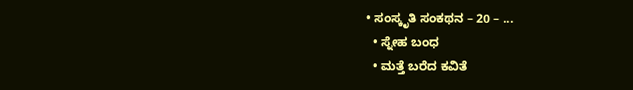• ಸಂಸ್ಕೃತಿ ಸಂಕಥನ – 20 – ...
  • ಸ್ನೇಹ ಬಂಧ
  • ಮತ್ತೆ ಬರೆದ ಕವಿತೆ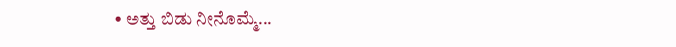• ಅತ್ತು ಬಿಡು ನೀನೊಮ್ಮೆ...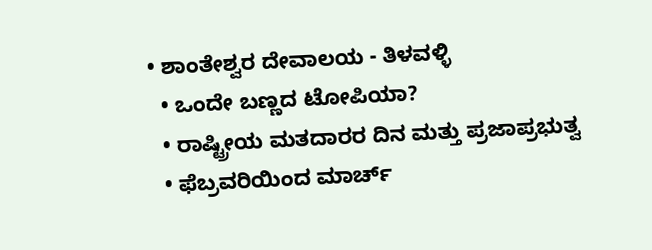• ಶಾಂತೇಶ್ವರ ದೇವಾಲಯ - ತಿಳವಳ್ಳಿ
  • ಒಂದೇ ಬಣ್ಣದ ಟೋಪಿಯಾ?
  • ರಾಷ್ಟ್ರೀಯ ಮತದಾರರ ದಿನ ಮತ್ತು ಪ್ರಜಾಪ್ರಭುತ್ವ
  • ಫೆಬ್ರವರಿಯಿಂದ ಮಾರ್ಚ್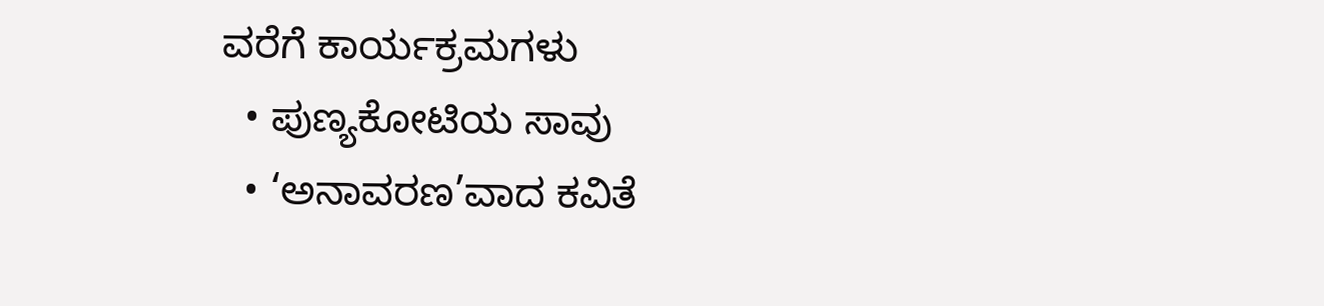ವರೆಗೆ ಕಾರ್ಯಕ್ರಮಗಳು
  • ಪುಣ್ಯಕೋಟಿಯ ಸಾವು
  • ‘ಅನಾವರಣ’ವಾದ ಕವಿತೆ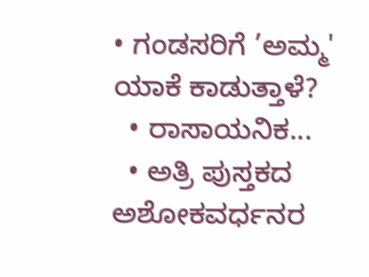• ಗಂಡಸರಿಗೆ ’ಅಮ್ಮ' ಯಾಕೆ ಕಾಡುತ್ತಾಳೆ?
  • ರಾಸಾಯನಿಕ...
  • ಅತ್ರಿ ಪುಸ್ತಕದ ಅಶೋಕವರ್ಧನರ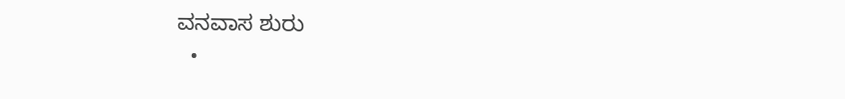ವನವಾಸ ಶುರು
  •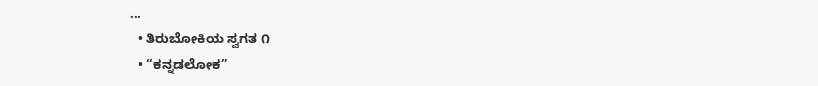...
  • ತಿರುಬೋಕಿಯ ಸ್ವಗತ ೧
  • “ಕನ್ನಡಲೋಕ”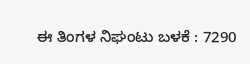ಈ ತಿಂಗಳ ನಿಘಂಟು ಬಳಕೆ : 7290